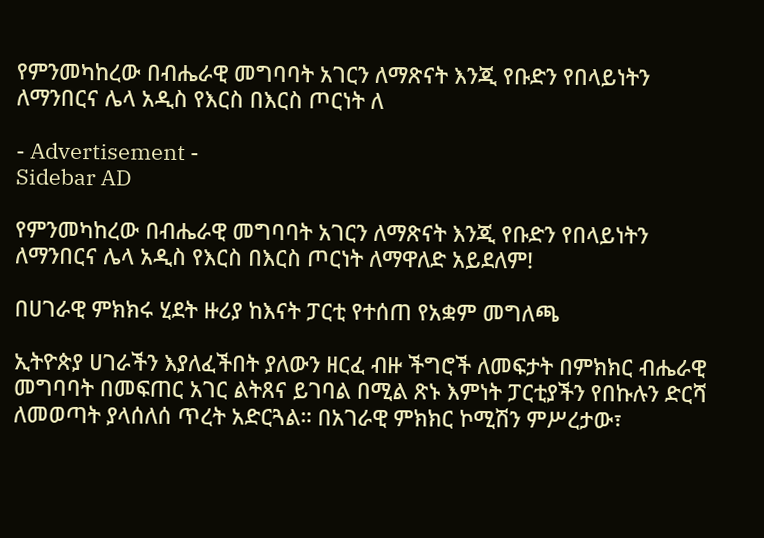የምንመካከረው በብሔራዊ መግባባት አገርን ለማጽናት እንጂ የቡድን የበላይነትን ለማንበርና ሌላ አዲስ የእርስ በእርስ ጦርነት ለ

- Advertisement -
Sidebar AD

የምንመካከረው በብሔራዊ መግባባት አገርን ለማጽናት እንጂ የቡድን የበላይነትን ለማንበርና ሌላ አዲስ የእርስ በእርስ ጦርነት ለማዋለድ አይደለም!

በሀገራዊ ምክክሩ ሂደት ዙሪያ ከእናት ፓርቲ የተሰጠ የአቋም መግለጫ

ኢትዮጵያ ሀገራችን እያለፈችበት ያለውን ዘርፈ ብዙ ችግሮች ለመፍታት በምክክር ብሔራዊ መግባባት በመፍጠር አገር ልትጸና ይገባል በሚል ጽኑ እምነት ፓርቲያችን የበኩሉን ድርሻ ለመወጣት ያላሰለሰ ጥረት አድርጓል። በአገራዊ ምክክር ኮሚሽን ምሥረታው፣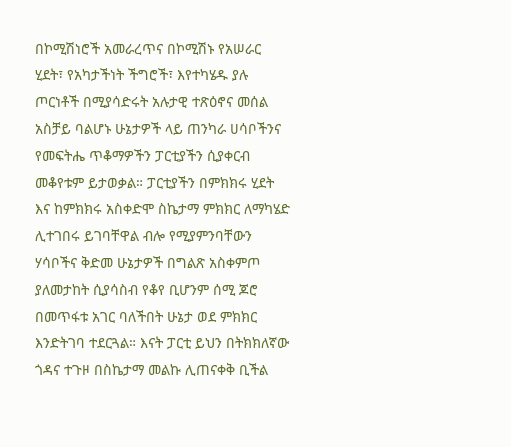በኮሚሽነሮች አመራረጥና በኮሚሽኑ የአሠራር ሂደት፣ የአካታችነት ችግሮች፣ እየተካሄዱ ያሉ ጦርነቶች በሚያሳድሩት አሉታዊ ተጽዕኖና መሰል አስቻይ ባልሆኑ ሁኔታዎች ላይ ጠንካራ ሀሳቦችንና የመፍትሔ ጥቆማዎችን ፓርቲያችን ሲያቀርብ መቆየቱም ይታወቃል። ፓርቲያችን በምክክሩ ሂደት እና ከምክክሩ አስቀድሞ ስኬታማ ምክክር ለማካሄድ ሊተገበሩ ይገባቸዋል ብሎ የሚያምንባቸውን ሃሳቦችና ቅድመ ሁኔታዎች በግልጽ አስቀምጦ ያለመታከት ሲያሳስብ የቆየ ቢሆንም ሰሚ ጆሮ በመጥፋቱ አገር ባለችበት ሁኔታ ወደ ምክክር እንድትገባ ተደርጓል። እናት ፓርቲ ይህን በትክክለኛው ጎዳና ተጉዞ በስኬታማ መልኩ ሊጠናቀቅ ቢችል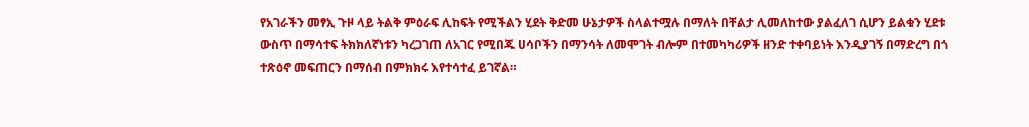የአገራችን መፃኢ ጉዞ ላይ ትልቅ ምዕራፍ ሊከፍት የሚችልን ሂደት ቅድመ ሁኔታዎች ስላልተሟሉ በማለት በቸልታ ሊመለከተው ያልፈለገ ሲሆን ይልቁን ሂደቱ ውስጥ በማሳተፍ ትክክለኛነቱን ካረጋገጠ ለአገር የሚበጁ ሀሳቦችን በማንሳት ለመሞገት ብሎም በተመካካሪዎች ዘንድ ተቀባይነት እንዲያገኝ በማድረግ በጎ ተጽዕኖ መፍጠርን በማሰብ በምክክሩ እየተሳተፈ ይገኛል።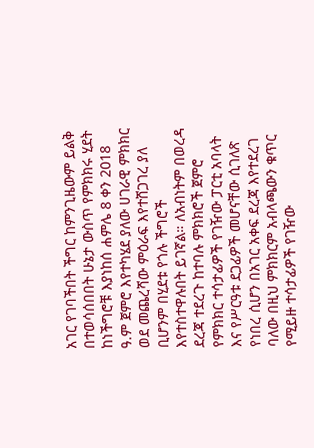አገር የገባችበት ችግር ከምንጊዜውም ይልቅ በተወሳሰበበት ሁኔታ ውስጥ የምክክሩ ሂደት ከነችግሮቹ እያነከሰ ሐምሌ 8 ቀን 2018 ዓ.ም ጀምሮ እየተካሄደ ያለው ሀገራዊ ምክክር ወደ መጨረሻው ምዕራፍ እየተሸጋገረ ያለ ቢሆንም በሂደቱ የጎሉ ችግሮች እየተስተዋሉበት ይገኛል። ለአብነትም በወረዳ ደረጃ ተደረጉ ከተባሉ ምክክሮች ጀምሮ የምክክር ተሳታፊዎች የገዥው ፓርቲ አባላት እና የሥርዓቱ ደጋፊዎች መሆናቸው ሲገለጽ የነበረ ሲሆን በአገር አቀፍ ደረጃ እየተደረገ ባለው በዚህ ምክክርም አብላጫውን ቁጥር የሚይዙ ተሳታፊዎች የገዥው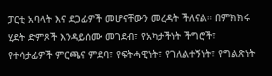ፓርቲ አባላት እና ደጋፊዎች መሆናቸውን መረዳት ችለናል። በምክክሩ ሂደት ድምጾች እንዳይሰሙ መገደብ፣ የአካታችነት ችግሮች፣ የተሳታፊዎች ምርጫና ምደባ፣ የፍትሓዊነት፣ የገለልተኝነት፣ የግልጽነት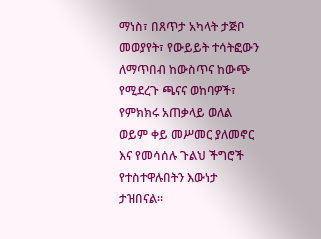ማነስ፣ በጸጥታ አካላት ታጅቦ መወያየት፣ የውይይት ተሳትፎውን ለማጥበብ ከውስጥና ከውጭ የሚደረጉ ጫናና ወከባዎች፣ የምክክሩ አጠቃላይ ወለል ወይም ቀይ መሥመር ያለመኖር እና የመሳሰሉ ጉልህ ችግሮች የተስተዋሉበትን እውነታ ታዝበናል።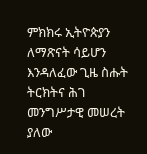ምክክሩ ኢትዮጵያን ለማጽናት ሳይሆን እንዳለፈው ጊዜ ስሑት ትርክትና ሕገ መንግሥታዊ መሠረት ያለው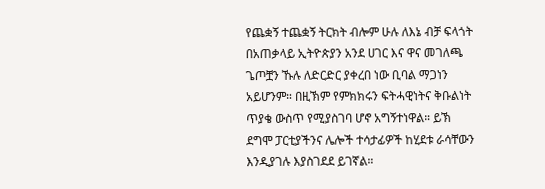የጨቋኝ ተጨቋኝ ትርክት ብሎም ሁሉ ለእኔ ብቻ ፍላጎት በአጠቃላይ ኢትዮጵያን አንደ ሀገር እና ዋና መገለጫ ጌጦቿን ኹሉ ለድርድር ያቀረበ ነው ቢባል ማጋነን አይሆንም። በዚኽም የምክክሩን ፍትሓዊነትና ቅቡልነት ጥያቄ ውስጥ የሚያስገባ ሆኖ አግኝተነዋል። ይኽ ደግሞ ፓርቲያችንና ሌሎች ተሳታፊዎች ከሂደቱ ራሳቸውን እንዲያገሉ እያስገደደ ይገኛል።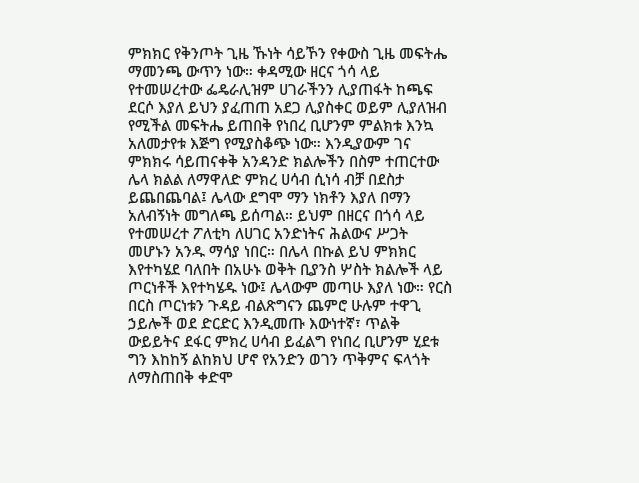ምክክር የቅንጦት ጊዜ ኹነት ሳይኾን የቀውስ ጊዜ መፍትሔ ማመንጫ ውጥን ነው። ቀዳሚው ዘርና ጎሳ ላይ የተመሠረተው ፌዴራሊዝም ሀገራችንን ሊያጠፋት ከጫፍ ደርሶ እያለ ይህን ያፈጠጠ አደጋ ሊያስቀር ወይም ሊያለዝብ የሚችል መፍትሔ ይጠበቅ የነበረ ቢሆንም ምልክቱ እንኳ አለመታየቱ እጅግ የሚያስቆጭ ነው። እንዲያውም ገና ምክክሩ ሳይጠናቀቅ አንዳንድ ክልሎችን በስም ተጠርተው ሌላ ክልል ለማዋለድ ምክረ ሀሳብ ሲነሳ ብቻ በደስታ ይጨበጨባል፤ ሌላው ደግሞ ማን ነክቶን እያለ በማን አለብኝነት መግለጫ ይሰጣል። ይህም በዘርና በጎሳ ላይ የተመሠረተ ፖለቲካ ለሀገር አንድነትና ሕልውና ሥጋት መሆኑን አንዱ ማሳያ ነበር። በሌላ በኩል ይህ ምክክር እየተካሄደ ባለበት በአሁኑ ወቅት ቢያንስ ሦስት ክልሎች ላይ ጦርነቶች እየተካሄዱ ነው፤ ሌላውም መጣሁ እያለ ነው። የርስ በርስ ጦርነቱን ጉዳይ ብልጽግናን ጨምሮ ሁሉም ተዋጊ ኃይሎች ወደ ድርድር እንዲመጡ እውነተኛ፣ ጥልቅ ውይይትና ደፋር ምክረ ሀሳብ ይፈልግ የነበረ ቢሆንም ሂደቱ ግን እከከኝ ልከክህ ሆኖ የአንድን ወገን ጥቅምና ፍላጎት ለማስጠበቅ ቀድሞ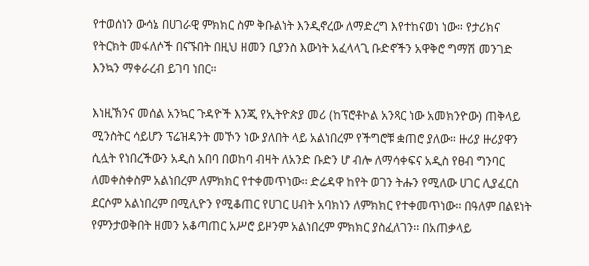የተወሰነን ውሳኔ በሀገራዊ ምክክር ስም ቅቡልነት እንዲኖረው ለማድረግ እየተከናወነ ነው። የታሪክና የትርክት መፋለሶች በናኙበት በዚህ ዘመን ቢያንስ እውነት አፈላላጊ ቡድኖችን አዋቅሮ ግማሽ መንገድ እንኳን ማቀራረብ ይገባ ነበር።

እነዚኽንና መሰል አንኳር ጉዳዮች እንጂ የኢትዮጵያ መሪ (ከፕሮቶኮል አንጻር ነው አመክንዮው) ጠቅላይ ሚንስትር ሳይሆን ፕሬዝዳንት መኾን ነው ያለበት ላይ አልነበረም የችግሮቹ ቋጠሮ ያለው። ዙሪያ ዙሪያዋን ሲሏት የነበረችውን አዲስ አበባ በወከባ ብዛት ለአንድ ቡድን ሆ ብሎ ለማሳቀፍና አዲስ የፀብ ግንባር ለመቀስቀስም አልነበረም ለምክክር የተቀመጥነው፡፡ ድሬዳዋ ከየት ወገን ትሑን የሚለው ሀገር ሊያፈርስ ደርሶም አልነበረም በሚሊዮን የሚቆጠር የሀገር ሀብት አባክነን ለምክክር የተቀመጥነው፡፡ በዓለም በልዩነት የምንታወቅበት ዘመን አቆጣጠር አሥሮ ይዞንም አልነበረም ምክክር ያስፈለገን፡፡ በአጠቃላይ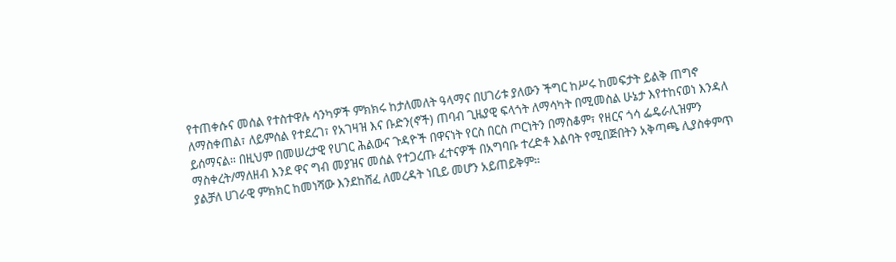የተጠቀሱና መሰል የተስተዋሉ ሳንካዎች ምክክሩ ከታለመለት ዓላማና በሀገሪቱ ያለውን ችግር ከሥሩ ከመፍታት ይልቅ ጠግኖ ለማስቀጠል፣ ለይምሰል የተደረገ፣ የአገዛዝ እና ቡድን(ኖች) ጠባብ ጊዜያዊ ፍላጎት ለማሳካት በሚመስል ሁኔታ እየተከናወነ እንዳለ ይሰማናል። በዚህም በመሠረታዊ የሀገር ሕልውና ጉዳዮች በዋናነት የርስ በርስ ጦርነትን በማስቆም፣ የዘርና ጎሳ ፌዴራሊዝምን ማስቀረት/ማለዘብ እንደ ዋና ግብ መያዝና መሰል የተጋረጡ ፈተናዎች በአግባቡ ተረድቶ እልባት የሚበጅበትን አቅጣጫ ሊያስቀምጥ ያልቻለ ሀገራዊ ምክክር ከመነሻው እንደከሸፈ ለመረዳት ነቢይ መሆን አይጠይቅም።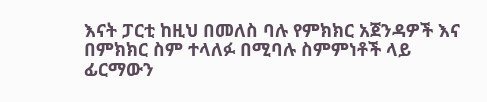እናት ፓርቲ ከዚህ በመለስ ባሉ የምክክር አጀንዳዎች እና በምክክር ስም ተላለፉ በሚባሉ ስምምነቶች ላይ ፊርማውን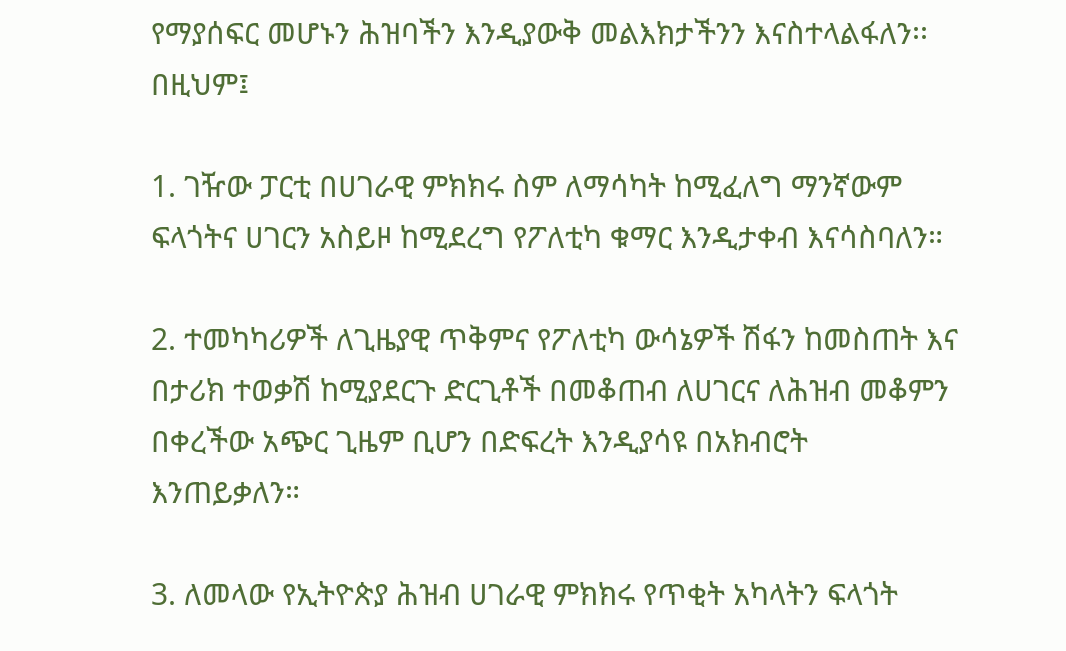የማያሰፍር መሆኑን ሕዝባችን እንዲያውቅ መልእክታችንን እናስተላልፋለን፡፡ በዚህም፤

1. ገዥው ፓርቲ በሀገራዊ ምክክሩ ስም ለማሳካት ከሚፈለግ ማንኛውም ፍላጎትና ሀገርን አስይዞ ከሚደረግ የፖለቲካ ቁማር እንዲታቀብ እናሳስባለን።

2. ተመካካሪዎች ለጊዜያዊ ጥቅምና የፖለቲካ ውሳኔዎች ሽፋን ከመስጠት እና በታሪክ ተወቃሽ ከሚያደርጉ ድርጊቶች በመቆጠብ ለሀገርና ለሕዝብ መቆምን በቀረችው አጭር ጊዜም ቢሆን በድፍረት እንዲያሳዩ በአክብሮት እንጠይቃለን።

3. ለመላው የኢትዮጵያ ሕዝብ ሀገራዊ ምክክሩ የጥቂት አካላትን ፍላጎት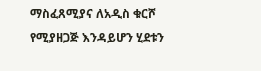ማስፈጸሚያና ለአዲስ ቁርሾ የሚያዘጋጅ እንዳይሆን ሂደቱን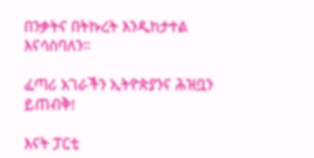በንቃትና በትኩረት እንዲከታተል እናሳስባለን።

ፈጣሪ አገራችን ኢትዮጵያንና ሕዝቧን ይጠብቅ!

እናት ፓርቲ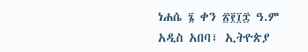ነሐሴ ፮ ቀን ፳፻፲፰ ዓ.ም
አዲስ አበባ፣ ኢትዮጵያ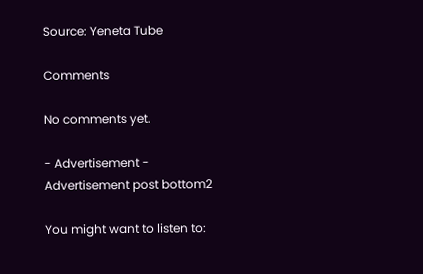Source: Yeneta Tube

Comments

No comments yet.

- Advertisement -
Advertisement post bottom2

You might want to listen to: